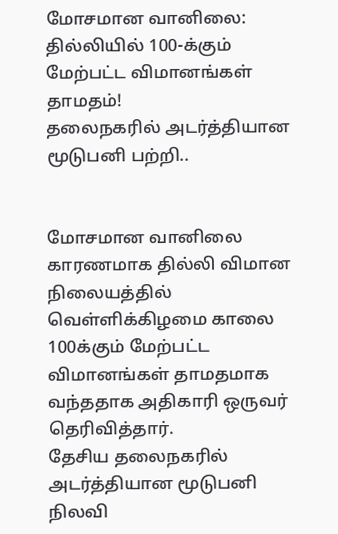மோசமான வானிலை: தில்லியில் 100-க்கும் மேற்பட்ட விமானங்கள் தாமதம்!
தலைநகரில் அடர்த்தியான மூடுபனி பற்றி..


மோசமான வானிலை காரணமாக தில்லி விமான நிலையத்தில் வெள்ளிக்கிழமை காலை 100க்கும் மேற்பட்ட விமானங்கள் தாமதமாக வந்ததாக அதிகாரி ஒருவர் தெரிவித்தார்.
தேசிய தலைநகரில் அடர்த்தியான மூடுபனி நிலவி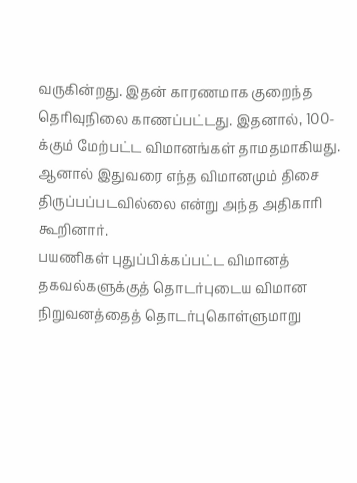வருகின்றது. இதன் காரணமாக குறைந்த தெரிவுநிலை காணப்பட்டது. இதனால், 100-க்கும் மேற்பட்ட விமானங்கள் தாமதமாகியது. ஆனால் இதுவரை எந்த விமானமும் திசை திருப்பப்படவில்லை என்று அந்த அதிகாரி கூறினார்.
பயணிகள் புதுப்பிக்கப்பட்ட விமானத் தகவல்களுக்குத் தொடர்புடைய விமான நிறுவனத்தைத் தொடர்புகொள்ளுமாறு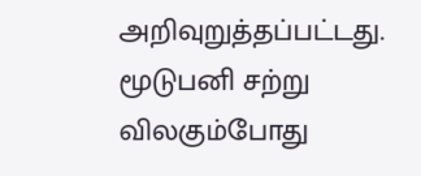அறிவுறுத்தப்பட்டது.
மூடுபனி சற்று விலகும்போது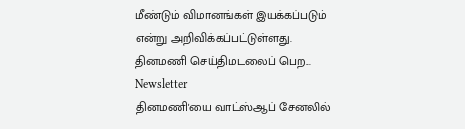மீண்டும் விமானங்கள் இயக்கப்படும் என்று அறிவிக்கப்பட்டுள்ளது.
தினமணி செய்திமடலைப் பெற... Newsletter
தினமணி'யை வாட்ஸ்ஆப் சேனலில்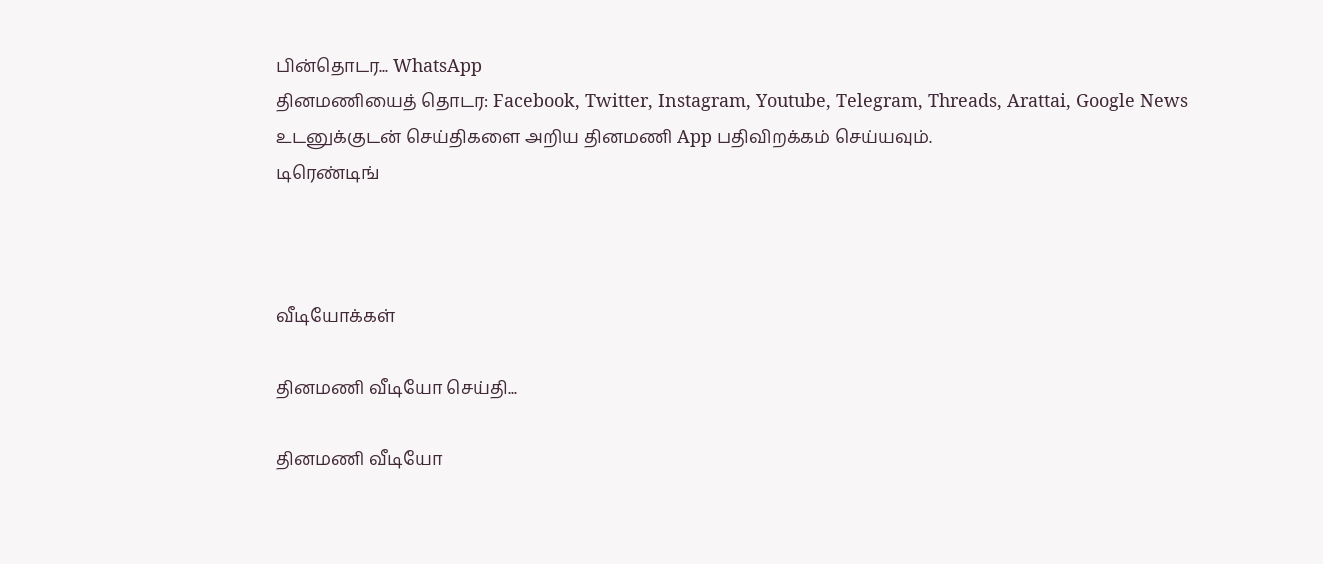பின்தொடர... WhatsApp
தினமணியைத் தொடர: Facebook, Twitter, Instagram, Youtube, Telegram, Threads, Arattai, Google News
உடனுக்குடன் செய்திகளை அறிய தினமணி App பதிவிறக்கம் செய்யவும்.
டிரெண்டிங்



வீடியோக்கள்

தினமணி வீடியோ செய்தி...

தினமணி வீடியோ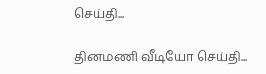செய்தி...

தினமணி வீடியோ செய்தி...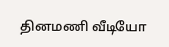தினமணி வீடியோ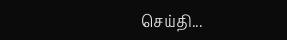செய்தி...